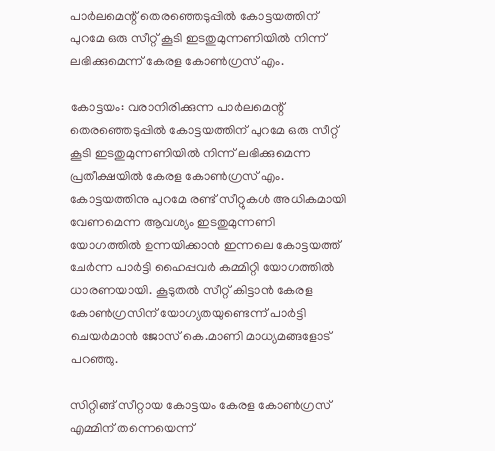പാര്‍ലമെന്റ് തെരഞ്ഞെടുപ്പില്‍ കോട്ടയത്തിന് പുറമേ ഒരു സീറ്റ് കൂടി ഇടതുമുന്നണിയില്‍ നിന്ന് ലഭിക്കുമെന്ന് കേരള കോണ്‍ഗ്രസ് എം.

കോട്ടയം: വരാനിരിക്കുന്ന പാര്‍ലമെന്റ് തെരഞ്ഞെടുപ്പില്‍ കോട്ടയത്തിന് പുറമേ ഒരു സീറ്റ് കൂടി ഇടതുമുന്നണിയില്‍ നിന്ന് ലഭിക്കുമെന്ന പ്രതീക്ഷയില്‍ കേരള കോണ്‍ഗ്രസ് എം. കോട്ടയത്തിനു പുറമേ രണ്ട് സീറ്റുകള്‍ അധികമായി വേണമെന്ന ആവശ്യം ഇടതുമുന്നണി യോഗത്തില്‍ ഉന്നയിക്കാന്‍ ഇന്നലെ കോട്ടയത്ത് ചേര്‍ന്ന പാര്‍ട്ടി ഹൈപ്പവര്‍ കമ്മിറ്റി യോഗത്തില്‍ ധാരണയായി. കൂടുതല്‍ സീറ്റ് കിട്ടാന്‍ കേരള കോണ്‍ഗ്രസിന് യോഗ്യതയുണ്ടെന്ന് പാര്‍ട്ടി ചെയര്‍മാന്‍ ജോസ് കെ.മാണി മാധ്യമങ്ങളോട് പറഞ്ഞു.

സിറ്റിങ്ങ് സീറ്റായ കോട്ടയം കേരള കോണ്‍ഗ്രസ് എമ്മിന് തന്നെയെന്ന്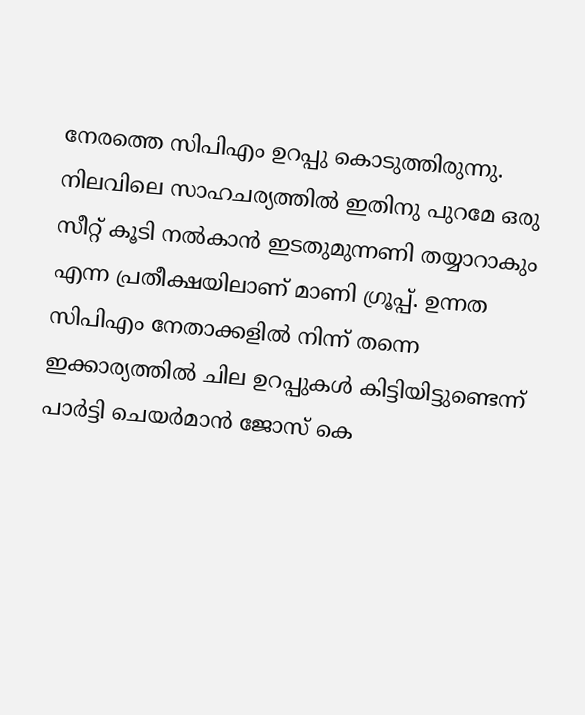നേരത്തെ സിപിഎം ഉറപ്പു കൊടുത്തിരുന്നു. നിലവിലെ സാഹചര്യത്തില്‍ ഇതിനു പുറമേ ഒരു സീറ്റ് കൂടി നല്‍കാന്‍ ഇടതുമുന്നണി തയ്യാറാകും എന്ന പ്രതീക്ഷയിലാണ് മാണി ഗ്രൂപ്പ്. ഉന്നത സിപിഎം നേതാക്കളില്‍ നിന്ന് തന്നെ ഇക്കാര്യത്തില്‍ ചില ഉറപ്പുകള്‍ കിട്ടിയിട്ടുണ്ടെന്ന് പാര്‍ട്ടി ചെയര്‍മാന്‍ ജോസ് കെ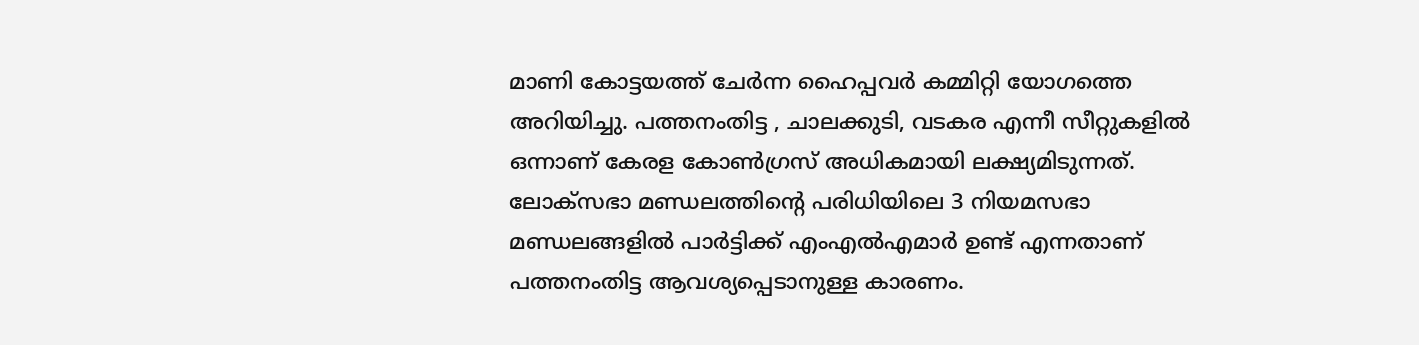മാണി കോട്ടയത്ത് ചേര്‍ന്ന ഹൈപ്പവര്‍ കമ്മിറ്റി യോഗത്തെ അറിയിച്ചു. പത്തനംതിട്ട , ചാലക്കുടി, വടകര എന്നീ സീറ്റുകളില്‍ ഒന്നാണ് കേരള കോണ്‍ഗ്രസ് അധികമായി ലക്ഷ്യമിടുന്നത്. ലോക്‌സഭാ മണ്ഡലത്തിന്റെ പരിധിയിലെ 3 നിയമസഭാ മണ്ഡലങ്ങളില്‍ പാര്‍ട്ടിക്ക് എംഎല്‍എമാര്‍ ഉണ്ട് എന്നതാണ് പത്തനംതിട്ട ആവശ്യപ്പെടാനുള്ള കാരണം.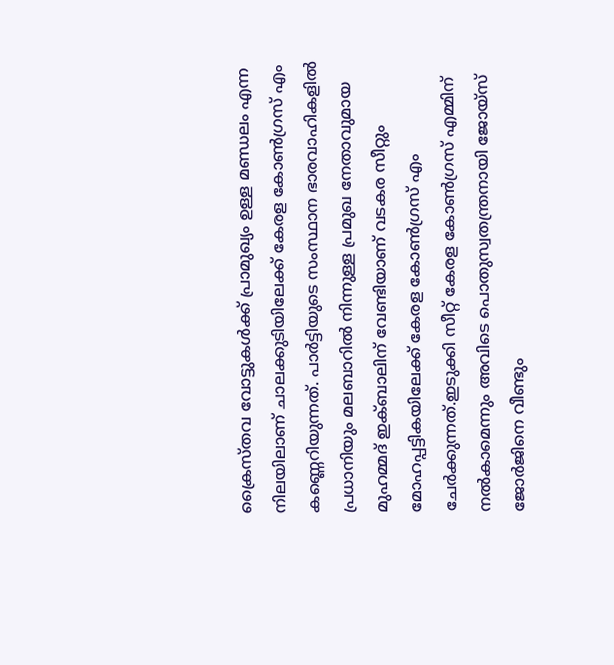ക്രൈസ്തവ വോട്ടുകള്‍ക്ക് പ്രാമുഖ്യം ഉള്ള മണ്ഡലം എന്ന നിലയിലാണ് ചാലക്കുടിയിലേക്ക് കേരള കോണ്‍ഗ്രസ് എം കണ്ണെറിയുന്നത്. പാര്‍ട്ടിയുടെ സംസ്ഥാന ഭാരവാഹികളില്‍ പ്രധാനിയും മലബാറില്‍ നിന്നുള്ള പ്രമുഖ നേതാവുമായ മുഹമ്മദ് ഇക്ബാലിന് വേണ്ടിയാണ് വടകര സീറ്റും മോഹപ്പട്ടികയിലേക്ക് കേരള കോണ്‍ഗ്രസ് എം ചേര്‍ക്കുന്നത്.ഇടുക്കി സീറ്റ് കേരള കോണ്‍ഗ്രസ് എമ്മിന് നല്‍കാമെന്നും അവിടെ പൊതുസ്വതന്ത്രനായി ജോയ്‌സ് ജോര്‍ജിനെ വീണ്ടും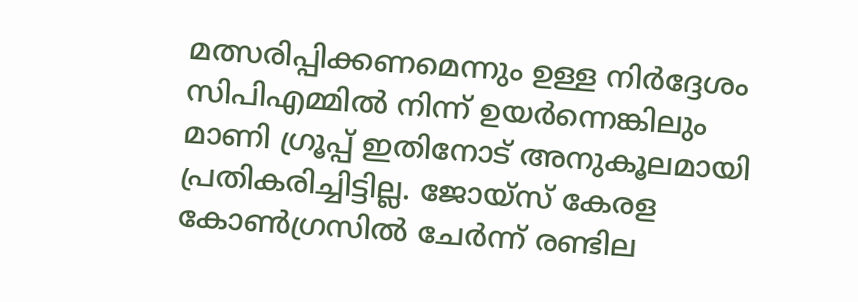മത്സരിപ്പിക്കണമെന്നും ഉള്ള നിര്‍ദ്ദേശം സിപിഎമ്മില്‍ നിന്ന് ഉയര്‍ന്നെങ്കിലും മാണി ഗ്രൂപ്പ് ഇതിനോട് അനുകൂലമായി പ്രതികരിച്ചിട്ടില്ല. ജോയ്‌സ് കേരള കോണ്‍ഗ്രസില്‍ ചേര്‍ന്ന് രണ്ടില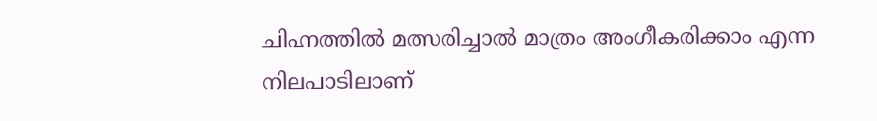ചിഹ്നത്തില്‍ മത്സരിച്ചാല്‍ മാത്രം അംഗീകരിക്കാം എന്ന നിലപാടിലാണ്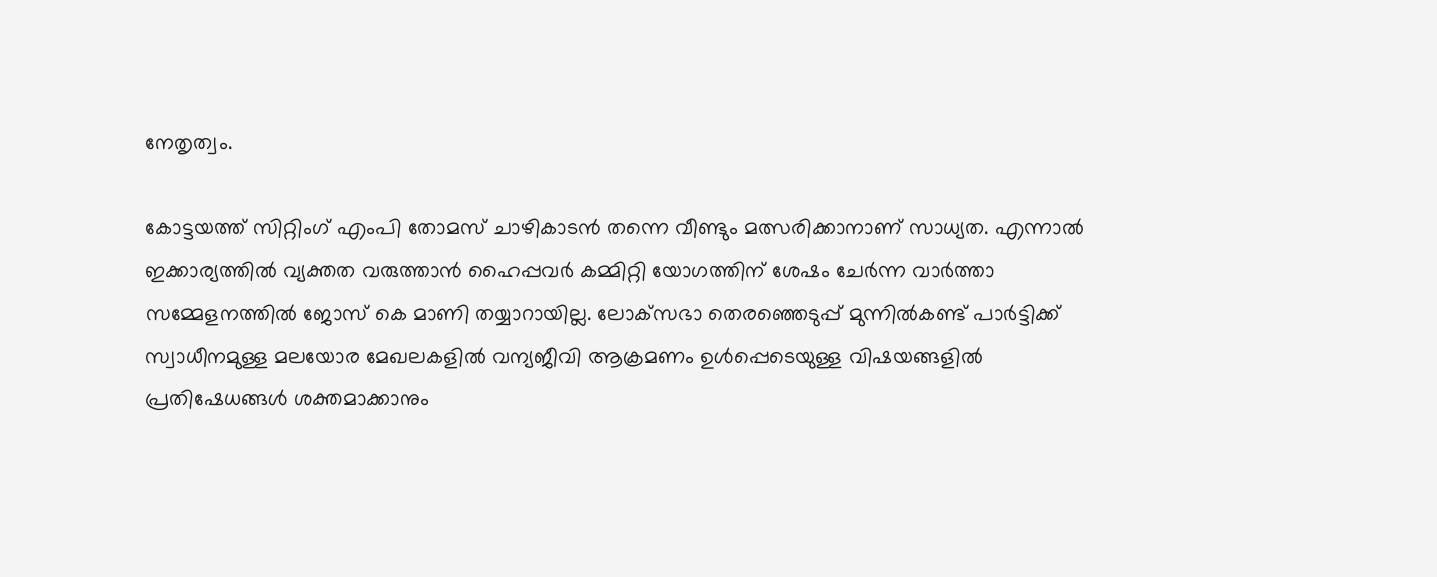നേതൃത്വം.

കോട്ടയത്ത് സിറ്റിംഗ് എംപി തോമസ് ചാഴികാടന്‍ തന്നെ വീണ്ടും മത്സരിക്കാനാണ് സാധ്യത. എന്നാല്‍ ഇക്കാര്യത്തില്‍ വ്യക്തത വരുത്താന്‍ ഹൈപ്പവര്‍ കമ്മിറ്റി യോഗത്തിന് ശേഷം ചേര്‍ന്ന വാര്‍ത്താ സമ്മേളനത്തില്‍ ജോസ് കെ മാണി തയ്യാറായില്ല. ലോക്‌സഭാ തെരഞ്ഞെടുപ്പ് മുന്നില്‍കണ്ട് പാര്‍ട്ടിക്ക് സ്വാധീനമുള്ള മലയോര മേഖലകളില്‍ വന്യജീവി ആക്രമണം ഉള്‍പ്പെടെയുള്ള വിഷയങ്ങളില്‍ പ്രതിഷേധങ്ങള്‍ ശക്തമാക്കാനും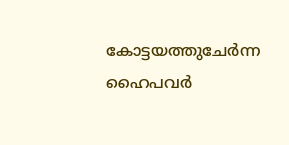കോട്ടയത്തുചേര്‍ന്ന ഹൈപവര്‍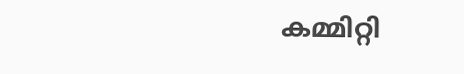കമ്മിറ്റി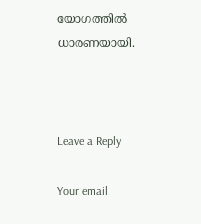യോഗത്തില്‍ ധാരണയായി.



Leave a Reply

Your email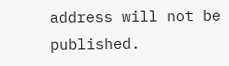address will not be published.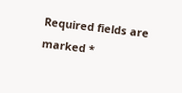Required fields are marked *